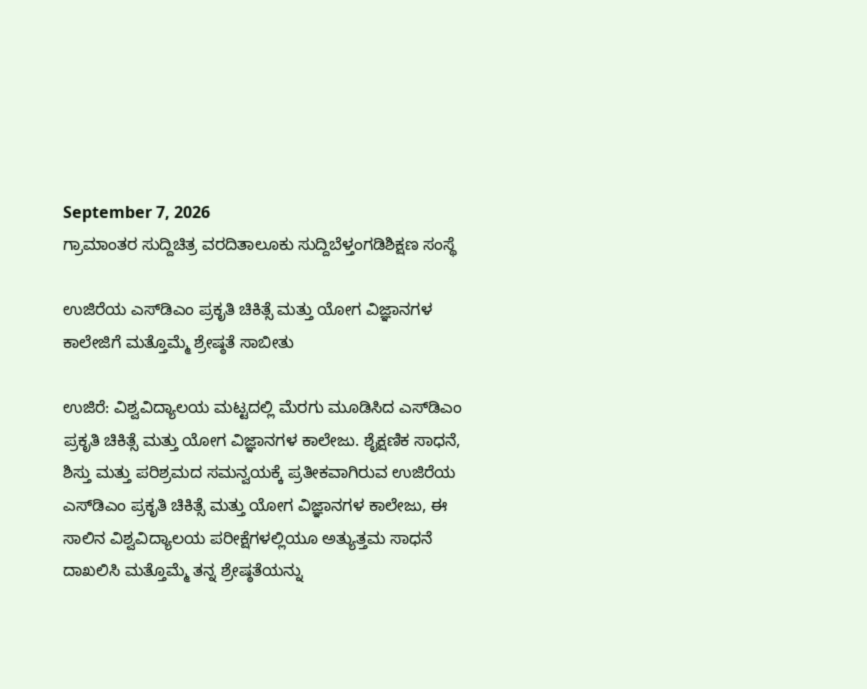September 7, 2026
ಗ್ರಾಮಾಂತರ ಸುದ್ದಿಚಿತ್ರ ವರದಿತಾಲೂಕು ಸುದ್ದಿಬೆಳ್ತಂಗಡಿಶಿಕ್ಷಣ ಸಂಸ್ಥೆ

ಉಜಿರೆಯ ಎಸ್‌ಡಿಎಂ ಪ್ರಕೃತಿ ಚಿಕಿತ್ಸೆ ಮತ್ತು ಯೋಗ ವಿಜ್ಞಾನಗಳ ಕಾಲೇಜಿಗೆ ಮತ್ತೊಮ್ಮೆ ಶ್ರೇಷ್ಠತೆ ಸಾಬೀತು

ಉಜಿರೆ: ವಿಶ್ವವಿದ್ಯಾಲಯ ಮಟ್ಟದಲ್ಲಿ ಮೆರಗು ಮೂಡಿಸಿದ ಎಸ್‌ಡಿಎಂ ಪ್ರಕೃತಿ ಚಿಕಿತ್ಸೆ ಮತ್ತು ಯೋಗ ವಿಜ್ಞಾನಗಳ ಕಾಲೇಜು. ಶೈಕ್ಷಣಿಕ ಸಾಧನೆ, ಶಿಸ್ತು ಮತ್ತು ಪರಿಶ್ರಮದ ಸಮನ್ವಯಕ್ಕೆ ಪ್ರತೀಕವಾಗಿರುವ ಉಜಿರೆಯ ಎಸ್‌ಡಿಎಂ ಪ್ರಕೃತಿ ಚಿಕಿತ್ಸೆ ಮತ್ತು ಯೋಗ ವಿಜ್ಞಾನಗಳ ಕಾಲೇಜು, ಈ ಸಾಲಿನ ವಿಶ್ವವಿದ್ಯಾಲಯ ಪರೀಕ್ಷೆಗಳಲ್ಲಿಯೂ ಅತ್ಯುತ್ತಮ ಸಾಧನೆ ದಾಖಲಿಸಿ ಮತ್ತೊಮ್ಮೆ ತನ್ನ ಶ್ರೇಷ್ಠತೆಯನ್ನು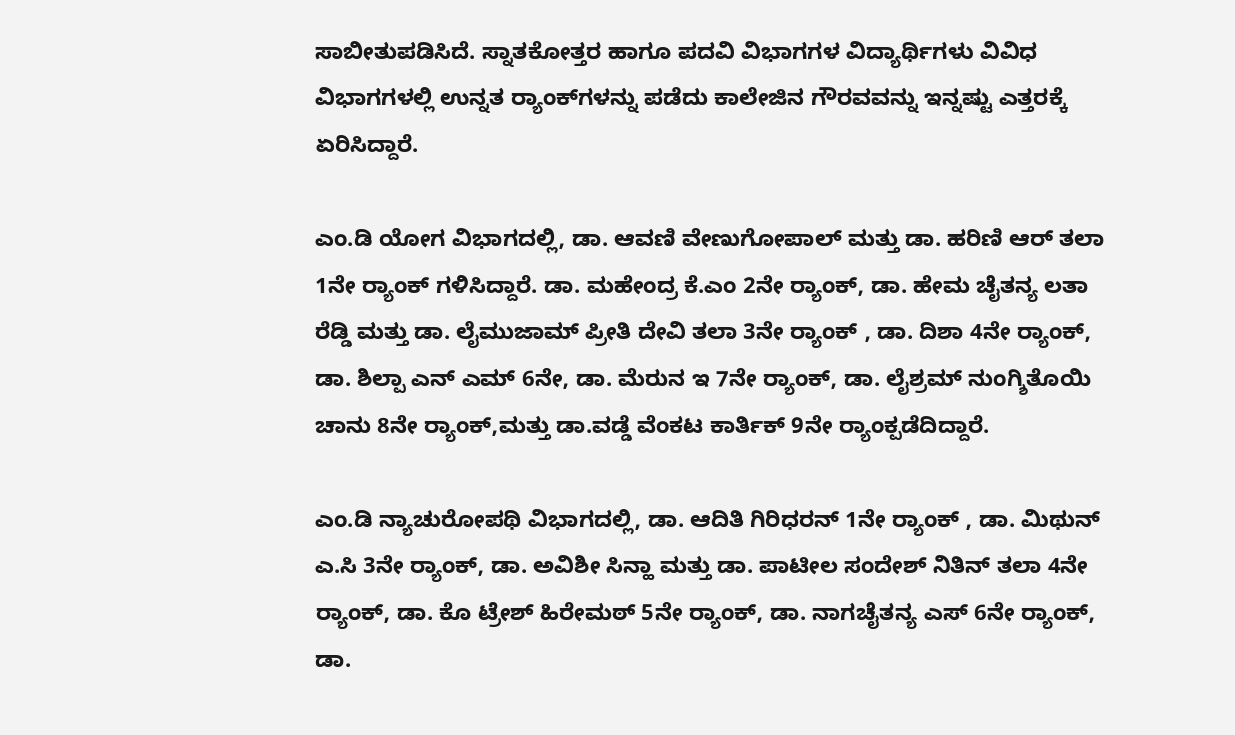ಸಾಬೀತುಪಡಿಸಿದೆ. ಸ್ನಾತಕೋತ್ತರ ಹಾಗೂ ಪದವಿ ವಿಭಾಗಗಳ ವಿದ್ಯಾರ್ಥಿಗಳು ವಿವಿಧ ವಿಭಾಗಗಳಲ್ಲಿ ಉನ್ನತ ರ‍್ಯಾಂಕ್‌ಗಳನ್ನು ಪಡೆದು ಕಾಲೇಜಿನ ಗೌರವವನ್ನು ಇನ್ನಷ್ಟು ಎತ್ತರಕ್ಕೆ ಏರಿಸಿದ್ದಾರೆ.

ಎಂ.ಡಿ ಯೋಗ ವಿಭಾಗದಲ್ಲಿ, ಡಾ. ಆವಣಿ ವೇಣುಗೋಪಾಲ್ ಮತ್ತು ಡಾ. ಹರಿಣಿ ಆರ್ ತಲಾ 1ನೇ ರ‍್ಯಾಂಕ್ ಗಳಿಸಿದ್ದಾರೆ. ಡಾ. ಮಹೇಂದ್ರ ಕೆ.ಎಂ 2ನೇ ರ‍್ಯಾಂಕ್, ಡಾ. ಹೇಮ ಚೈತನ್ಯ ಲತಾ ರೆಡ್ಡಿ ಮತ್ತು ಡಾ. ಲೈಮುಜಾಮ್ ಪ್ರೀತಿ ದೇವಿ ತಲಾ 3ನೇ ರ‍್ಯಾಂಕ್ , ಡಾ. ದಿಶಾ 4ನೇ ರ‍್ಯಾಂಕ್, ಡಾ. ಶಿಲ್ಪಾ ಎನ್ ಎಮ್ 6ನೇ, ಡಾ. ಮೆರುನ ಇ 7ನೇ ರ‍್ಯಾಂಕ್, ಡಾ. ಲೈಶ್ರಮ್ ನುಂಗ್ಶಿತೊಯಿ ಚಾನು 8ನೇ ರ‍್ಯಾಂಕ್,ಮತ್ತು ಡಾ.ವಡ್ಡೆ ವೆಂಕಟ ಕಾರ್ತಿಕ್ 9ನೇ ರ‍್ಯಾಂಕ್ಪಡೆದಿದ್ದಾರೆ.

ಎಂ.ಡಿ ನ್ಯಾಚುರೋಪಥಿ ವಿಭಾಗದಲ್ಲಿ, ಡಾ. ಆದಿತಿ ಗಿರಿಧರನ್ 1ನೇ ರ‍್ಯಾಂಕ್ , ಡಾ. ಮಿಥುನ್ ಎ.ಸಿ 3ನೇ ರ‍್ಯಾಂಕ್, ಡಾ. ಅವಿಶೀ ಸಿನ್ಹಾ ಮತ್ತು ಡಾ. ಪಾಟೀಲ ಸಂದೇಶ್ ನಿತಿನ್ ತಲಾ 4ನೇ ರ‍್ಯಾಂಕ್, ಡಾ. ಕೊ ಟ್ರೇಶ್ ಹಿರೇಮಠ್ 5ನೇ ರ‍್ಯಾಂಕ್, ಡಾ. ನಾಗಚೈತನ್ಯ ಎಸ್ 6ನೇ ರ‍್ಯಾಂಕ್, ಡಾ.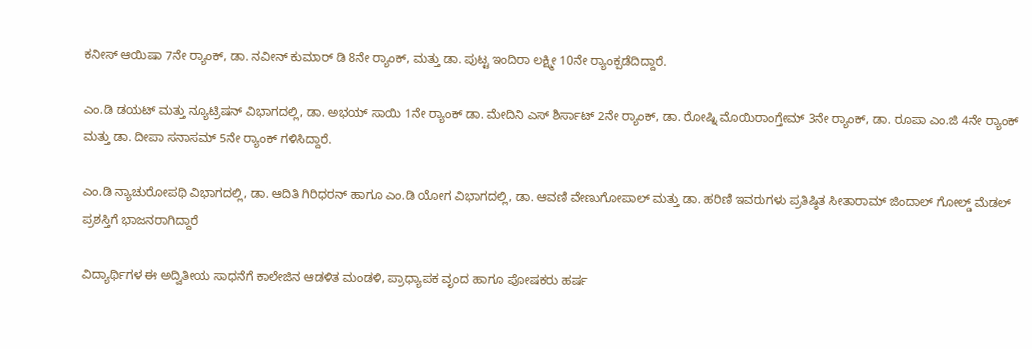ಕನೀಸ್ ಆಯಿಷಾ 7ನೇ ರ‍್ಯಾಂಕ್, ಡಾ. ನವೀನ್ ಕುಮಾರ್ ಡಿ 8ನೇ ರ‍್ಯಾಂಕ್, ಮತ್ತು ಡಾ. ಪುಟ್ಟ ಇಂದಿರಾ ಲಕ್ಷ್ಮೀ 10ನೇ ರ‍್ಯಾಂಕ್ಪಡೆದಿದ್ದಾರೆ.

ಎಂ.ಡಿ ಡಯಟ್ ಮತ್ತು ನ್ಯೂಟ್ರಿಷನ್ ವಿಭಾಗದಲ್ಲಿ, ಡಾ. ಅಭಯ್ ಸಾಯಿ 1ನೇ ರ‍್ಯಾಂಕ್ ಡಾ. ಮೇದಿನಿ ಎಸ್ ಶಿರ್ಸಾಟ್ 2ನೇ ರ‍್ಯಾಂಕ್, ಡಾ. ರೋಷ್ನಿ ಮೊಯಿರಾಂಗ್ತೇಮ್ 3ನೇ ರ‍್ಯಾಂಕ್, ಡಾ. ರೂಪಾ ಎಂ.ಜಿ 4ನೇ ರ‍್ಯಾಂಕ್ ಮತ್ತು ಡಾ. ದೀಪಾ ಸನಾಸಮ್ 5ನೇ ರ‍್ಯಾಂಕ್ ಗಳಿಸಿದ್ದಾರೆ.

ಎಂ.ಡಿ ನ್ಯಾಚುರೋಪಥಿ ವಿಭಾಗದಲ್ಲಿ, ಡಾ. ಆದಿತಿ ಗಿರಿಧರನ್ ಹಾಗೂ ಎಂ.ಡಿ ಯೋಗ ವಿಭಾಗದಲ್ಲಿ, ಡಾ. ಆವಣಿ ವೇಣುಗೋಪಾಲ್ ಮತ್ತು ಡಾ. ಹರಿಣಿ ಇವರುಗಳು ಪ್ರತಿಷ್ಠಿತ ಸೀತಾರಾಮ್ ಜಿಂದಾಲ್ ಗೋಲ್ಡ್ ಮೆಡಲ್ ಪ್ರಶಸ್ತಿಗೆ ಭಾಜನರಾಗಿದ್ದಾರೆ

ವಿದ್ಯಾರ್ಥಿಗಳ ಈ ಅದ್ವಿತೀಯ ಸಾಧನೆಗೆ ಕಾಲೇಜಿನ ಆಡಳಿತ ಮಂಡಳಿ, ಪ್ರಾಧ್ಯಾಪಕ ವೃಂದ ಹಾಗೂ ಪೋಷಕರು ಹರ್ಷ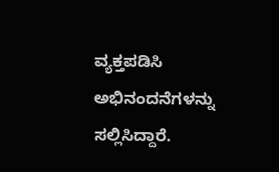ವ್ಯಕ್ತಪಡಿಸಿ ಅಭಿನಂದನೆಗಳನ್ನು ಸಲ್ಲಿಸಿದ್ದಾರೆ.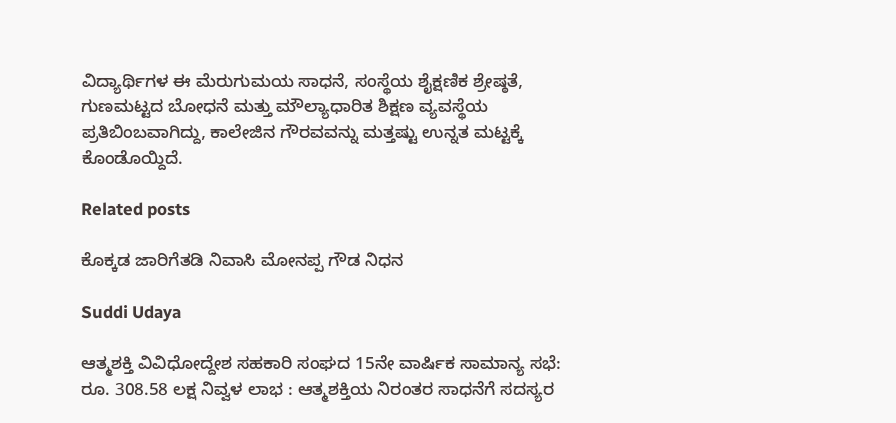ವಿದ್ಯಾರ್ಥಿಗಳ ಈ ಮೆರುಗುಮಯ ಸಾಧನೆ, ಸಂಸ್ಥೆಯ ಶೈಕ್ಷಣಿಕ ಶ್ರೇಷ್ಠತೆ, ಗುಣಮಟ್ಟದ ಬೋಧನೆ ಮತ್ತು ಮೌಲ್ಯಾಧಾರಿತ ಶಿಕ್ಷಣ ವ್ಯವಸ್ಥೆಯ ಪ್ರತಿಬಿಂಬವಾಗಿದ್ದು, ಕಾಲೇಜಿನ ಗೌರವವನ್ನು ಮತ್ತಷ್ಟು ಉನ್ನತ ಮಟ್ಟಕ್ಕೆ ಕೊಂಡೊಯ್ದಿದೆ.

Related posts

ಕೊಕ್ಕಡ ಜಾರಿಗೆತಡಿ ನಿವಾಸಿ ಮೋನಪ್ಪ ಗೌಡ ನಿಧನ

Suddi Udaya

ಆತ್ಮಶಕ್ತಿ ವಿವಿಧೋದ್ದೇಶ ಸಹಕಾರಿ ಸಂಘದ 15ನೇ ವಾರ್ಷಿಕ ಸಾಮಾನ್ಯ ಸಭೆ: ರೂ. 308.58 ಲಕ್ಷ ನಿವ್ವಳ ಲಾಭ : ಆತ್ಮಶಕ್ತಿಯ ನಿರಂತರ ಸಾಧನೆಗೆ ಸದಸ್ಯರ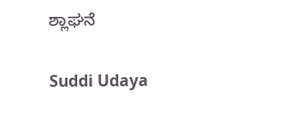ಶ್ಲಾಘನೆ

Suddi Udaya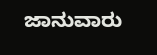ಜಾನುವಾರು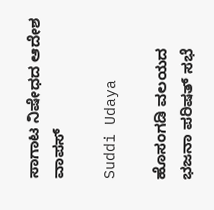ಸಾಗಾಟ ನಿಷೇಧದ ಆದೇಶ ವಾಪಸ್

Suddi Udaya

ಹೊಸಂಗಡಿ ವಲಯದ ಭಜನಾ ಪರಿಷತ್ ಸಭೆ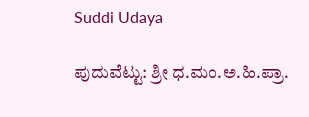Suddi Udaya

ಪುದುವೆಟ್ಟು: ಶ್ರೀ ಧ.ಮಂ.ಅ.ಹಿ.ಪ್ರಾ.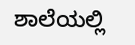ಶಾಲೆಯಲ್ಲಿ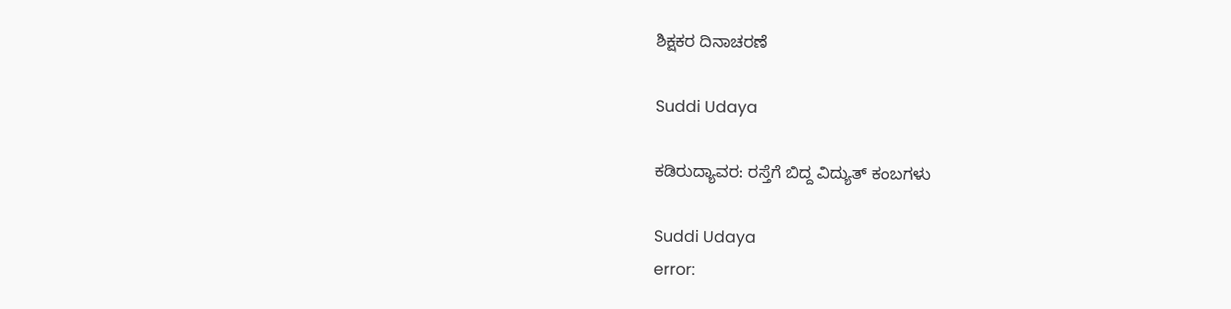ಶಿಕ್ಷಕರ ದಿನಾಚರಣೆ

Suddi Udaya

ಕಡಿರುದ್ಯಾವರ: ರಸ್ತೆಗೆ ಬಿದ್ದ ವಿದ್ಯುತ್ ಕಂಬಗಳು

Suddi Udaya
error: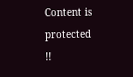Content is protected !!